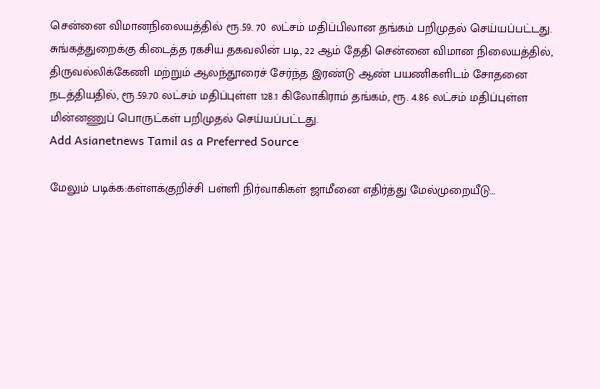சென்னை விமானநிலையத்தில் ரூ.59. 70 லட்சம் மதிப்பிலான தங்கம் பறிமுதல் செய்யப்பட்டது.
சுங்கத்துறைக்கு கிடைத்த ரகசிய தகவலின் படி, 22 ஆம் தேதி சென்னை விமான நிலையத்தில், திருவல்லிக்கேணி மற்றும் ஆலந்தூரைச் சேர்ந்த இரண்டு ஆண் பயணிகளிடம் சோதனை நடத்தியதில், ரூ.59.70 லட்சம் மதிப்புள்ள 128.1 கிலோகிராம் தங்கம், ரூ. 4.86 லட்சம் மதிப்புள்ள மின்னணுப் பொருட்கள் பறிமுதல் செய்யப்பட்டது.
Add Asianetnews Tamil as a Preferred Source

மேலும் படிக்க:கள்ளக்குறிச்சி பள்ளி நிர்வாகிகள் ஜாமீனை எதிர்த்து மேல்முறையீடு…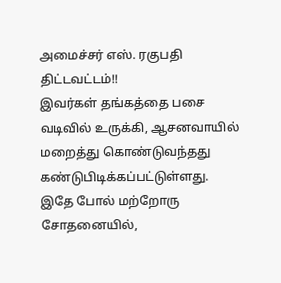அமைச்சர் எஸ். ரகுபதி திட்டவட்டம்!!
இவர்கள் தங்கத்தை பசை வடிவில் உருக்கி, ஆசனவாயில் மறைத்து கொண்டுவந்தது கண்டுபிடிக்கப்பட்டுள்ளது. இதே போல் மற்றோரு சோதனையில்,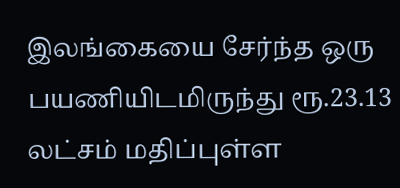இலங்கையை சேர்ந்த ஒரு பயணியிடமிருந்து ரூ.23.13 லட்சம் மதிப்புள்ள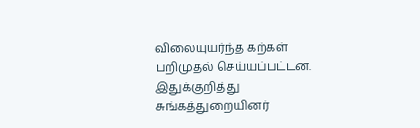விலையுயர்ந்த கற்கள் பறிமுதல் செய்யப்பட்டன. இதுக்குறித்து சுங்கத்துறையினர்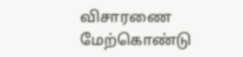விசாரணை மேற்கொண்டு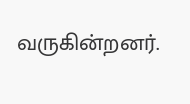வருகின்றனர்.